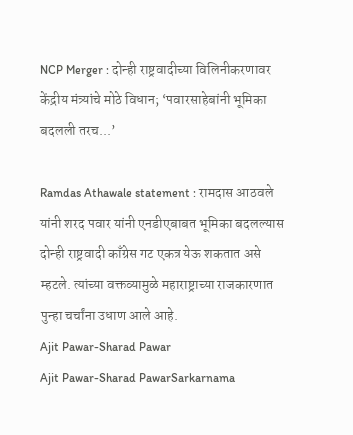NCP Merger : दोन्ही राष्ट्रवादीच्या विलिनीकरणावर केंद्रीय मंत्र्यांचे मोठे विधान; ‘पवारसाहेबांनी भूमिका बदलली तरच...’

Ramdas Athawale statement : रामदास आठवले यांनी शरद पवार यांनी एनडीएबाबत भूमिका बदलल्यास दोन्ही राष्ट्रवादी काँग्रेस गट एकत्र येऊ शकतात असे म्हटले. त्यांच्या वक्तव्यामुळे महाराष्ट्राच्या राजकारणात पुन्हा चर्चांना उधाण आले आहे.
Ajit Pawar-Sharad Pawar
Ajit Pawar-Sharad PawarSarkarnama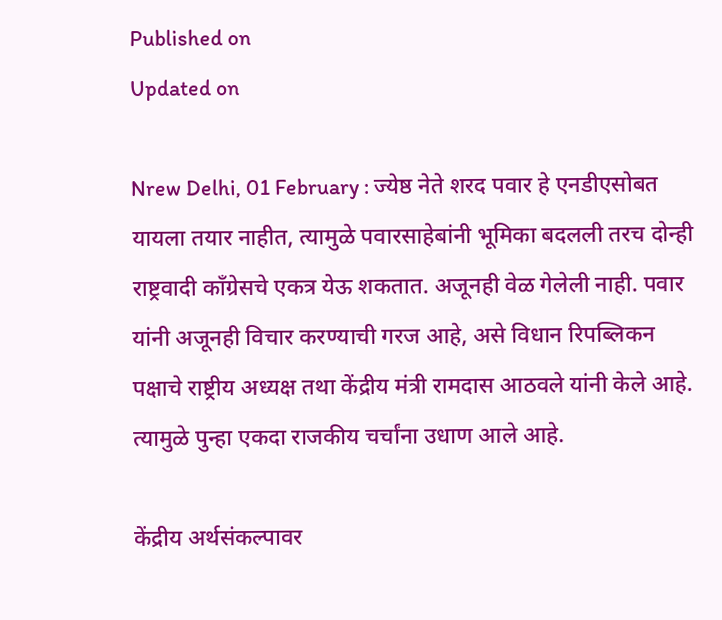Published on
Updated on

Nrew Delhi, 01 February : ज्येष्ठ नेते शरद पवार हे एनडीएसोबत यायला तयार नाहीत, त्यामुळे पवारसाहेबांनी भूमिका बदलली तरच दोन्ही राष्ट्रवादी काँग्रेसचे एकत्र येऊ शकतात. अजूनही वेळ गेलेली नाही. पवार यांनी अजूनही विचार करण्याची गरज आहे, असे विधान रिपब्लिकन पक्षाचे राष्ट्रीय अध्यक्ष तथा केंद्रीय मंत्री रामदास आठवले यांनी केले आहे. त्यामुळे पुन्हा एकदा राजकीय चर्चांना उधाण आले आहे.

केंद्रीय अर्थसंकल्पावर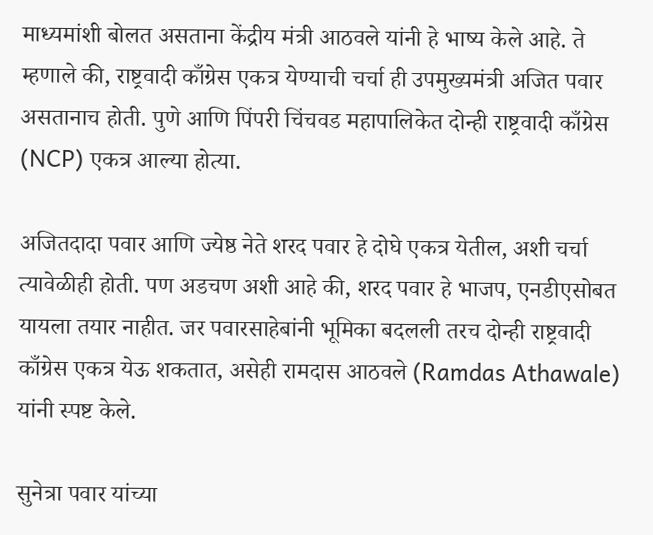माध्यमांशी बोलत असताना केंद्रीय मंत्री आठवले यांनी हे भाष्य केले आहे. ते म्हणाले की, राष्ट्रवादी काँग्रेस एकत्र येण्याची चर्चा ही उपमुख्यमंत्री अजित पवार असतानाच होती. पुणे आणि पिंपरी चिंचवड महापालिकेत दोन्ही राष्ट्रवादी काँग्रेस (NCP) एकत्र आल्या होत्या.

अजितदादा पवार आणि ज्येष्ठ नेते शरद पवार हे दोघे एकत्र येतील, अशी चर्चा त्यावेळीही होती. पण अडचण अशी आहे की, शरद पवार हे भाजप, एनडीएसोबत यायला तयार नाहीत. जर पवारसाहेबांनी भूमिका बदलली तरच दोन्ही राष्ट्रवादी काँग्रेस एकत्र येऊ शकतात, असेही रामदास आठवले (Ramdas Athawale) यांनी स्पष्ट केले.

सुनेत्रा पवार यांच्या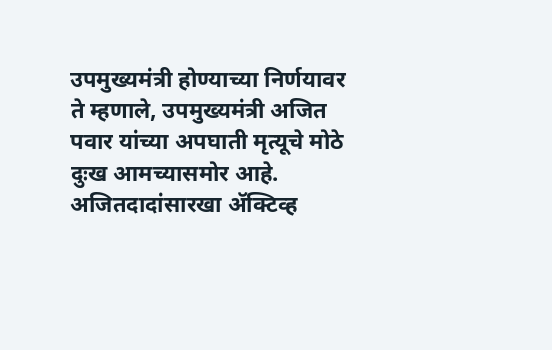उपमुख्यमंत्री होण्याच्या निर्णयावर ते म्हणाले, उपमुख्यमंत्री अजित पवार यांच्या अपघाती मृत्यूचे मोठे दुःख आमच्यासमोर आहे. अजितदादांसारखा ॲक्टिव्ह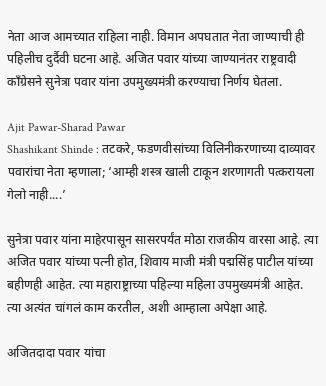नेता आज आमच्यात राहिला नाही. विमान अपघतात नेता जाण्याची ही पहिलीच दुर्दैवी घटना आहे. अजित पवार यांच्या जाण्यानंतर राष्ट्रवादी काँग्रेसने सुनेत्रा पवार यांना उपमुख्यमंत्री करण्याचा निर्णय घेतला.

Ajit Pawar-Sharad Pawar
Shashikant Shinde : तटकरे, फडणवीसांच्या विलिनीकरणाच्या दाव्यावर पवारांचा नेता म्हणाला; ‘आम्ही शस्त्र खाली टाकून शरणागती पत्करायला गेलो नाही....’

सुनेत्रा पवार यांना माहेरपासून सासरपर्यंत मोठा राजकीय वारसा आहे. त्या अजित पवार यांच्या पत्नी होत, शिवाय माजी मंत्री पद्मसिंह पाटील यांच्या बहीणही आहेत. त्या महाराष्ट्राच्या पहिल्या महिला उपमुख्यमंत्री आहेत. त्या अत्यंत चांगलं काम करतील, अशी आम्हाला अपेक्षा आहे.

अजितदादा पवार यांचा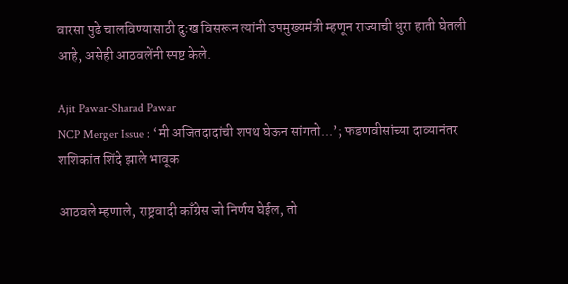वारसा पुढे चालविण्यासाठी दुःख विसरून त्यांनी उपमुख्यमंत्री म्हणून राज्याची धुरा हाती घेतली आहे, असेही आठवलेंनी स्पष्ट केले.

Ajit Pawar-Sharad Pawar
NCP Merger Issue : ‘मी अजितदादांची शपथ घेऊन सांगतो...’; फडणवीसांच्या दाव्यानंतर शशिकांत शिंदे झाले भावूक

आठवले म्हणाले, राष्ट्रवादी काँग्रेस जो निर्णय घेईल, तो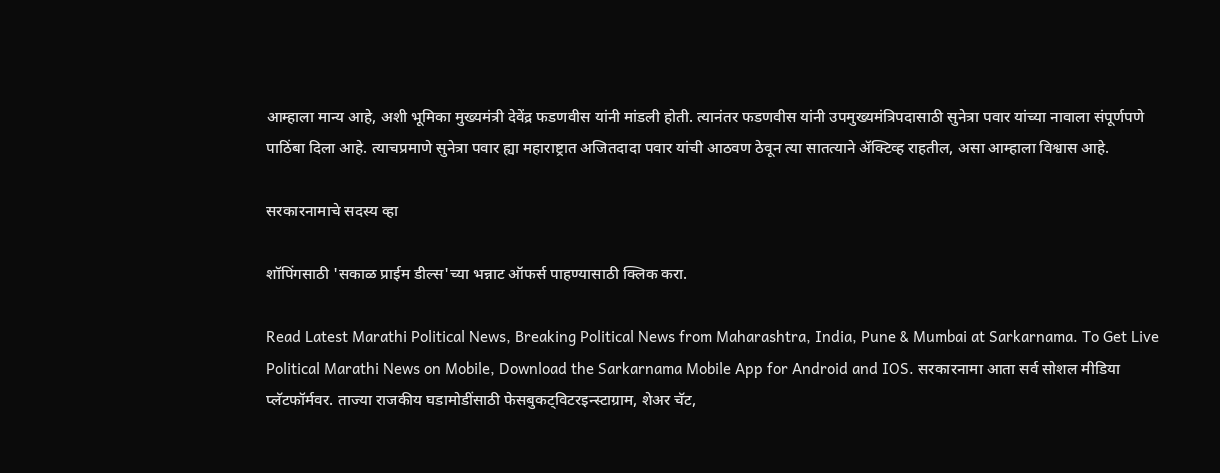आम्हाला मान्य आहे, अशी भूमिका मुख्यमंत्री देवेंद्र फडणवीस यांनी मांडली होती. त्यानंतर फडणवीस यांनी उपमुख्यमंत्रिपदासाठी सुनेत्रा पवार यांच्या नावाला संपूर्णपणे पाठिंबा दिला आहे. त्याचप्रमाणे सुनेत्रा पवार ह्या महाराष्ट्रात अजितदादा पवार यांची आठवण ठेवून त्या सातत्याने ॲक्टिव्ह राहतील, असा आम्हाला विश्वास आहे.

सरकारनामाचे सदस्य व्हा

शॉपिंगसाठी 'सकाळ प्राईम डील्स'च्या भन्नाट ऑफर्स पाहण्यासाठी क्लिक करा.

Read Latest Marathi Political News, Breaking Political News from Maharashtra, India, Pune & Mumbai at Sarkarnama. To Get Live Political Marathi News on Mobile, Download the Sarkarnama Mobile App for Android and IOS. सरकारनामा आता सर्व सोशल मीडिया प्लॅटफॉर्मवर. ताज्या राजकीय घडामोडींसाठी फेसबुकट्विटरइन्स्टाग्राम, शेअर चॅट,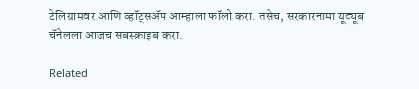टेलिग्रामवर आणि व्हॉट्सॲप आम्हाला फॉलो करा. तसेच, सरकारनामा यूट्यूब चॅनेलला आजच सबस्क्राइब करा.

Related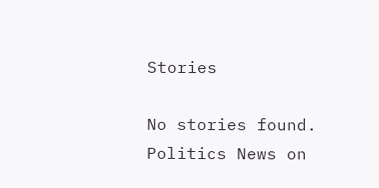Stories

No stories found.
Politics News on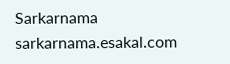Sarkarnama
sarkarnama.esakal.com